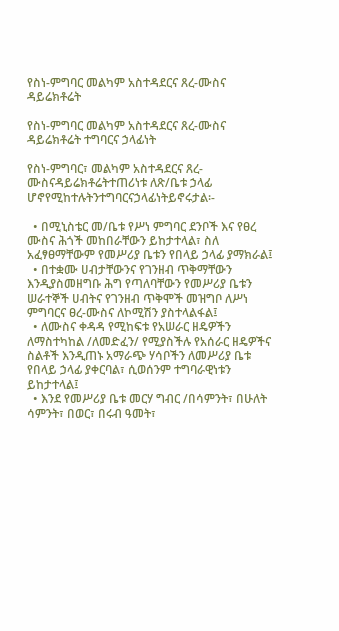የስነ-ምግባር መልካም አስተዳደርና ጸረ-ሙስና ዳይሬክቶሬት

የስነ-ምግባር መልካም አስተዳደርና ጸረ-ሙስና ዳይሬክቶሬት ተግባርና ኃላፊነት

የስነ-ምግባር፣ መልካም አስተዳደርና ጸረ-ሙስናዳይሬክቶሬትተጠሪነቱ ለጽ/ቤቱ ኃላፊ ሆኖየሚከተሉትንተግባርናኃላፊነትይኖሩታል፡-

  • በሚኒስቴር መ/ቤቱ የሥነ ምግባር ደንቦች እና የፀረ ሙስና ሕጎች መከበራቸውን ይከታተላል፣ ስለ አፈፃፀማቸውም የመሥሪያ ቤቱን የበላይ ኃላፊ ያማክራል፤
  • በተቋሙ ሀብታቸውንና የገንዘብ ጥቅማቸውን እንዲያስመዘግቡ ሕግ የጣለባቸውን የመሥሪያ ቤቱን ሠራተኞች ሀብትና የገንዘብ ጥቅሞች መዝግቦ ለሥነ ምግባርና ፀረ-ሙስና ለኮሚሽን ያስተላልፋል፤
  • ለሙስና ቀዳዳ የሚከፍቱ የአሠራር ዘዴዎችን ለማስተካከል /ለመድፈን/ የሚያስችሉ የአሰራር ዘዴዎችና ስልቶች እንዲጠኑ አማራጭ ሃሳቦችን ለመሥሪያ ቤቱ የበላይ ኃላፊ ያቀርባል፣ ሲወሰንም ተግባራዊነቱን ይከታተላል፤
  • እንደ የመሥሪያ ቤቱ መርሃ ግብር /በሳምንት፣ በሁለት ሳምንት፣ በወር፣ በሩብ ዓመት፣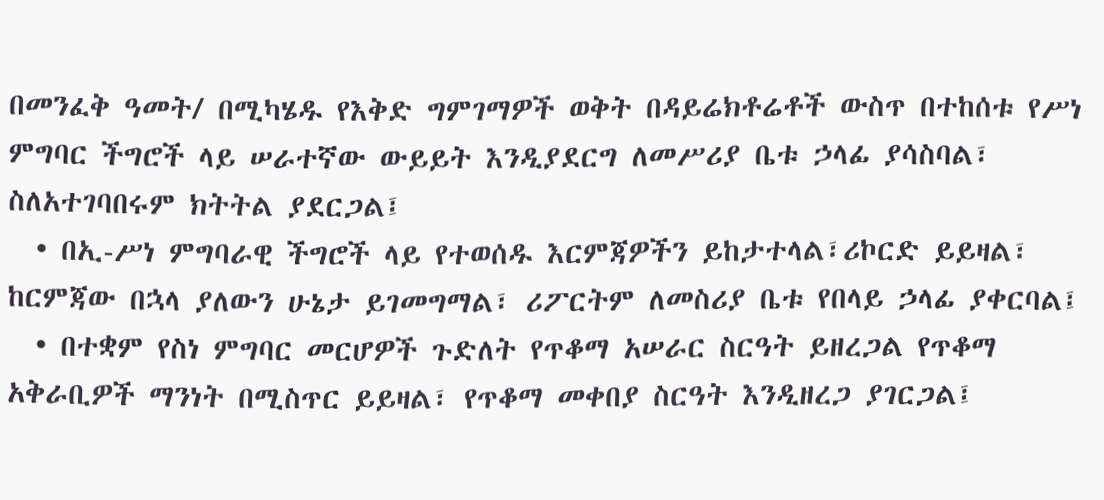በመንፈቅ ዓመት/ በሚካሄዱ የእቅድ ግምገማዎች ወቅት በዳይሬክቶሬቶች ውስጥ በተከሰቱ የሥነ ምግባር ችግሮች ላይ ሠራተኛው ውይይት እንዲያደርግ ለመሥሪያ ቤቱ ኃላፊ ያሳስባል፣ ስለአተገባበሩም ክትትል ያደርጋል፤
  • በኢ-ሥነ ምግባራዊ ችግሮች ላይ የተወሰዱ እርምጃዎችን ይከታተላል፣ሪኮርድ ይይዛል፣ ከርምጃው በኋላ ያለውን ሁኔታ ይገመግማል፣ ሪፖርትም ለመስሪያ ቤቱ የበላይ ኃላፊ ያቀርባል፤
  • በተቋም የስነ ምግባር መርሆዎች ጉድለት የጥቆማ አሠራር ስርዓት ይዘረጋል የጥቆማ አቅራቢዎች ማንነት በሚስጥር ይይዛል፣ የጥቆማ መቀበያ ስርዓት እንዲዘረጋ ያገርጋል፤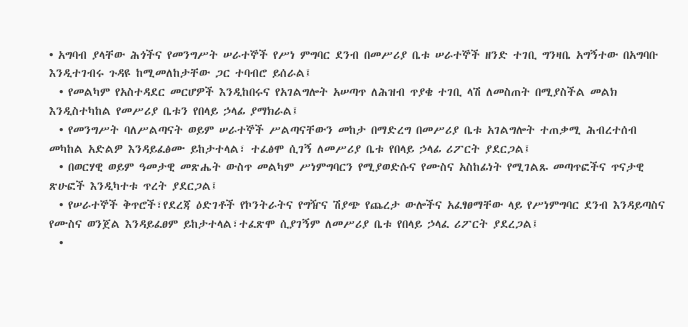• አግባብ ያላቸው ሕጎችና የመንግሥት ሠራተኞች የሥነ ምግባር ደንብ በመሥሪያ ቤቱ ሠራተኞች ዘንድ ተገቢ ግንዛቤ አግኝተው በአግባቡ እንዲተገብሩ ጉዳዩ ከሚመለከታቸው ጋር ተባብሮ ይሰራል፤
  • የመልካም የአስተዳደር መርሆዎች እንዲከበሩና የአገልግሎት አሠጣጥ ለሕዝብ ጥያቄ ተገቢ ላሽ ለመስጠት በሚያስችል መልክ እንዲስተካከል የመሥሪያ ቤቱን የበላይ ኃላፊ ያማክራል፤
  • የመንግሥት ባለሥልጣናት ወይም ሠራተኞች ሥልጣናቸውን መከታ በማድረግ በመሥሪያ ቤቱ አገልግሎት ተጠቃሚ ሕብረተሰብ መካከል አድልዎ እንዳይፈፅሙ ይከታተላል፣ ተፈፅሞ ሲገኝ ለመሥሪያ ቤቱ የበላይ ኃላፊ ሪፖርት ያደርጋል፤
  • በወርሃዊ ወይም ዓመታዊ መጽሔት ውስጥ መልካም ሥነምግባርን የሚያወድሱና የሙስና አስከፊነት የሚገልጹ መጣጥፎችና ጥናታዊ ጽሁፎች እንዲካተቱ ጥረት ያደርጋል፤
  • የሠራተኞች ቅጥሮች፣የደረጃ ዕድገቶች የኮንትራትና የግዥና ሽያጭ የጨረታ ውሎችና አፈፃፀማቸው ላይ የሥነምግባር ደንብ እንዳይጣስና የሙስና ወንጀል እንዳይፈፀም ይከታተላል፣ተፈጽሞ ሲያገኝም ለመሥሪያ ቤቱ የበላይ ኃላፈ ሪፖርት ያደረጋል፤
  •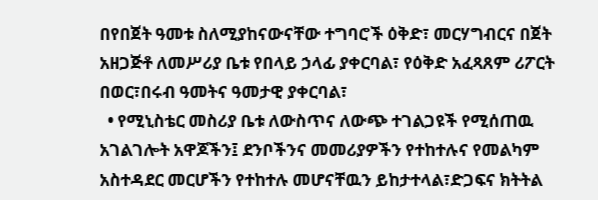በየበጀት ዓመቱ ስለሚያከናውናቸው ተግባሮች ዕቅድ፣ መርሃግብርና በጀት አዘጋጅቶ ለመሥሪያ ቤቱ የበላይ ኃላፊ ያቀርባል፣ የዕቅድ አፈጻጸም ሪፖርት በወር፣በሩብ ዓመትና ዓመታዊ ያቀርባል፣
  • የሚኒስቴር መስሪያ ቤቱ ለውስጥና ለውጭ ተገልጋዩች የሚሰጠዉ አገልገሎት አዋጆችን፤ ደንቦችንና መመሪያዎችን የተከተሉና የመልካም አስተዳደር መርሆችን የተከተሉ መሆናቸዉን ይከታተላል፣ድጋፍና ክትትል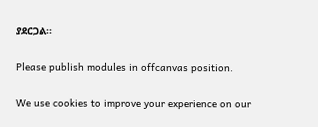ያደርጋል፡፡

Please publish modules in offcanvas position.

We use cookies to improve your experience on our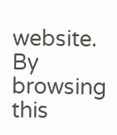website. By browsing this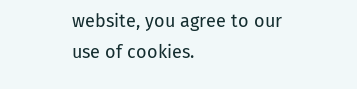website, you agree to our use of cookies.